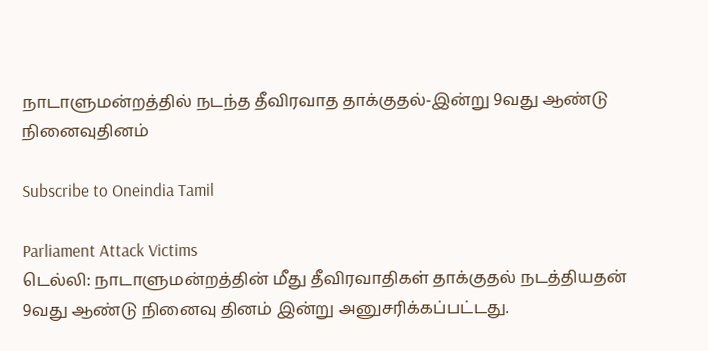நாடாளுமன்றத்தில் நடந்த தீவிரவாத தாக்குதல்-இன்று 9வது ஆண்டு நினைவுதினம்

Subscribe to Oneindia Tamil

Parliament Attack Victims
டெல்லி: நாடாளுமன்றத்தின் மீது தீவிரவாதிகள் தாக்குதல் நடத்தியதன் 9வது ஆண்டு நினைவு தினம் இன்று அனுசரிக்கப்பட்டது.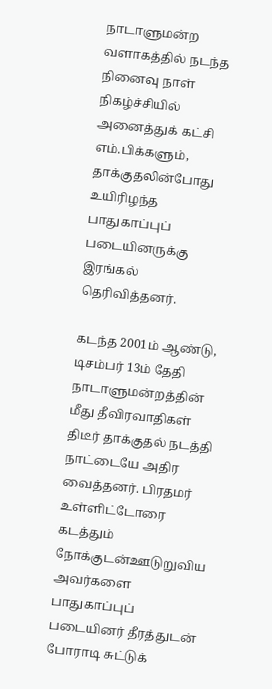நாடாளுமன்ற வளாகத்தில் நடந்த நினைவு நாள் நிகழ்ச்சியில் அனைத்துக் கட்சி எம்.பிக்களும், தாக்குதலின்போது உயிரிழந்த பாதுகாப்புப் படையினருக்கு இரங்கல் தெரிவித்தனர்.

கடந்த 2001ம் ஆண்டு, டிசம்பர் 13ம் தேதி நாடாளுமன்றத்தின் மீது தீவிரவாதிகள் திடீர் தாக்குதல் நடத்தி நாட்டையே அதிர வைத்தனர். பிரதமர் உள்ளிட்டோரை கடத்தும் நோக்குடன்ஊடுறுவிய அவர்களை பாதுகாப்புப் படையினர் தீரத்துடன் போராடி சுட்டுக்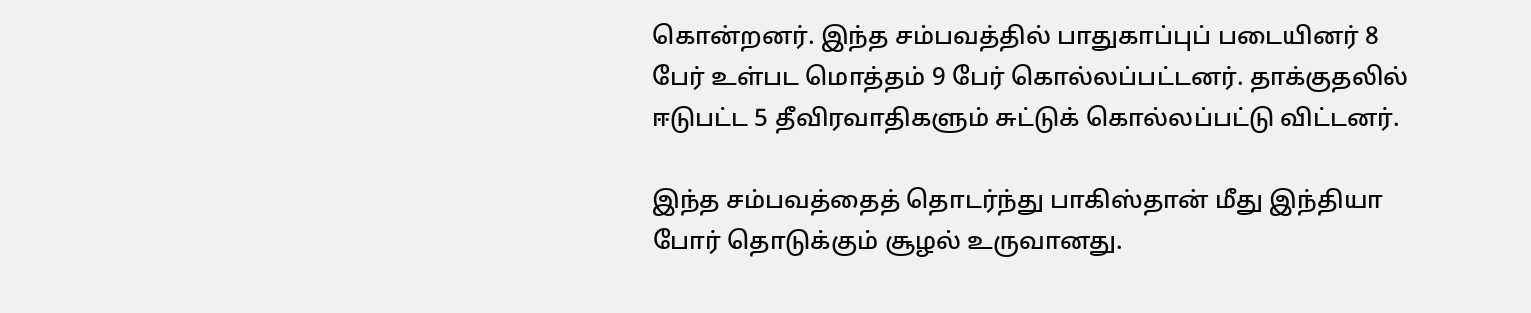கொன்றனர். இந்த சம்பவத்தில் பாதுகாப்புப் படையினர் 8 பேர் உள்பட மொத்தம் 9 பேர் கொல்லப்பட்டனர். தாக்குதலில் ஈடுபட்ட 5 தீவிரவாதிகளும் சுட்டுக் கொல்லப்பட்டு விட்டனர்.

இந்த சம்பவத்தைத் தொடர்ந்து பாகிஸ்தான் மீது இந்தியா போர் தொடுக்கும் சூழல் உருவானது.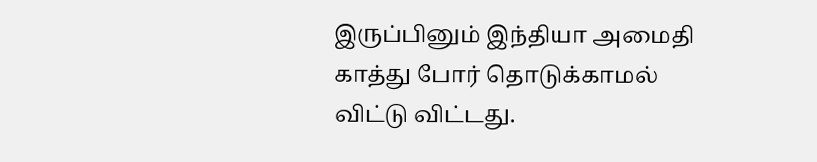இருப்பினும் இந்தியா அமைதி காத்து போர் தொடுக்காமல் விட்டு விட்டது.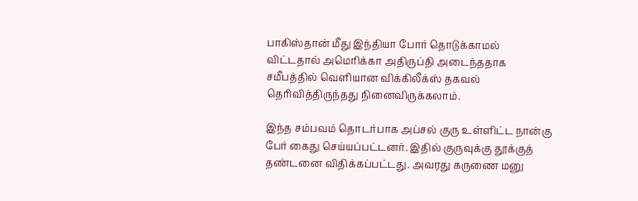பாகிஸ்தான் மீது இந்தியா போர் தொடுக்காமல் விட்டதால் அமெரிக்கா அதிருப்தி அடைந்ததாக சமீபத்தில் வெளியான விக்கிலீக்ஸ் தகவல் தெரிவித்திருந்தது நினைவிருக்கலாம்.

இந்த சம்பவம் தொடர்பாக அப்சல் குரு உள்ளிட்ட நான்கு பேர் கைது செய்யப்பட்டனர். இதில் குருவுக்கு தூக்குத் தண்டனை விதிக்கப்பட்டது. அவரது கருணை மனு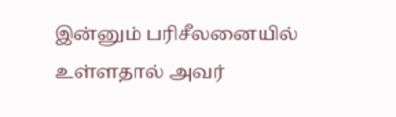இன்னும் பரிசீலனையில் உள்ளதால் அவர்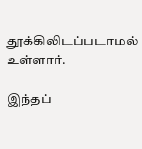தூக்கிலிடப்படாமல் உள்ளார்.

இந்தப்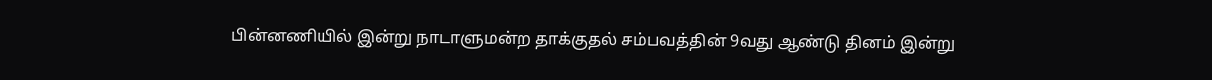பின்னணியில் இன்று நாடாளுமன்ற தாக்குதல் சம்பவத்தின் 9வது ஆண்டு தினம் இன்று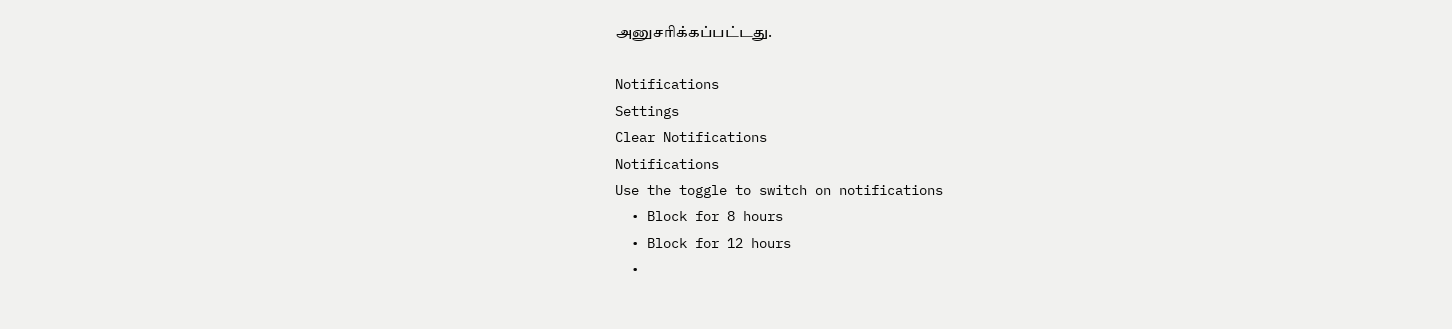அனுசரிக்கப்பட்டது.

Notifications
Settings
Clear Notifications
Notifications
Use the toggle to switch on notifications
  • Block for 8 hours
  • Block for 12 hours
  •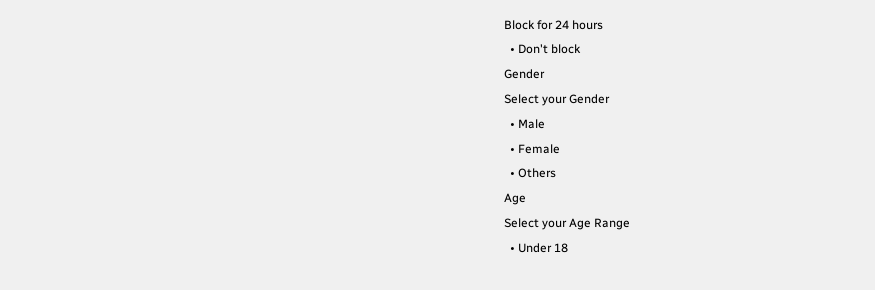Block for 24 hours
  • Don't block
Gender
Select your Gender
  • Male
  • Female
  • Others
Age
Select your Age Range
  • Under 18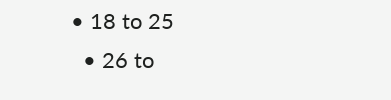• 18 to 25
  • 26 to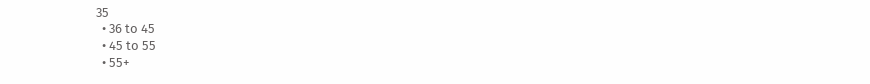35
  • 36 to 45
  • 45 to 55
  • 55+